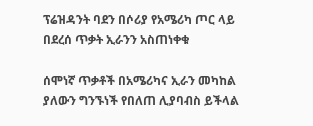ፕሬዝዳንት ባደን በሶሪያ የአሜሪካ ጦር ላይ በደረሰ ጥቃት ኢራንን አስጠነቀቁ

ሰሞነኛ ጥቃቶች በአሜሪካና ኢራን መካከል ያለውን ግንኙነች የበለጠ ሊያባብስ ይችላል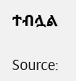ተብሏል

Source: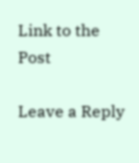Link to the Post

Leave a Reply